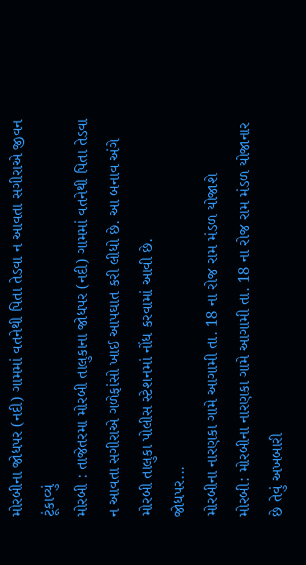મોરબીના જોધપર (નદી) ગામમાં વતનેથી પિતા તેડવા ન આવતા સગીરાએ જીવન ટૂંકાવ્યું
મોરબી : તાજેતરમા મોરબી તાલુકાના જોધપર (નદી) ગામમાં વતનેથી પિતા તેડવા ન આવતા સગીરાએ ગળેફાંસો ખાઈ આપઘાત કરી લીધો છે. આ બનાવ અંગે મોરબી તાલુકા પોલીસ સ્ટેશનમાં નોંધ કરવામાં આવી છે.
જોધપર...
મોરબીના નારણકા ગામે આગામી તા. 18 ના રોજ રામ મંડળ યોજાશે
મોરબી: મોરબીના નારણકા ગામે આગામી તા. 18 ના રોજ રામ મંડળ યોજાનાર છે તેવું અખબારી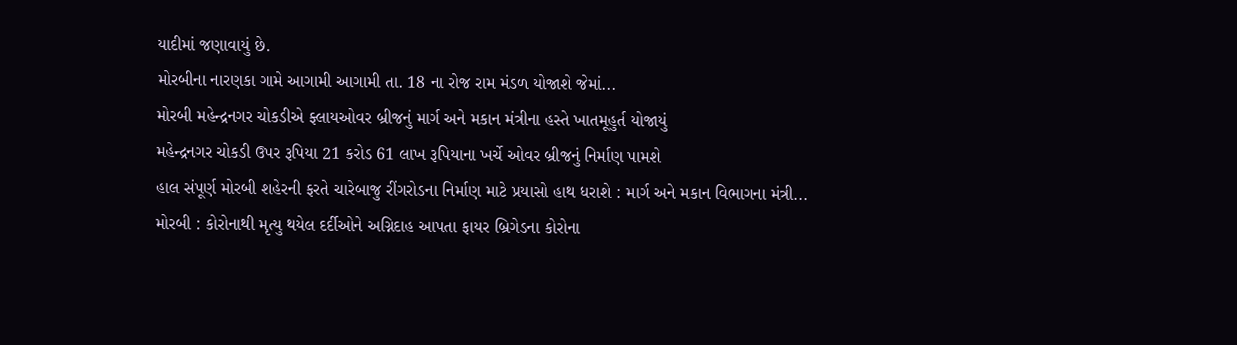યાદીમાં જણાવાયું છે.
મોરબીના નારણકા ગામે આગામી આગામી તા. 18 ના રોજ રામ મંડળ યોજાશે જેમાં...
મોરબી મહેન્દ્રનગર ચોકડીએ ફ્લાયઓવર બ્રીજનું માર્ગ અને મકાન મંત્રીના હસ્તે ખાતમૂહુર્ત યોજાયું
મહેન્દ્રનગર ચોકડી ઉપર રૂપિયા 21 કરોડ 61 લાખ રૂપિયાના ખર્ચે ઓવર બ્રીજનું નિર્માણ પામશે
હાલ સંપૂર્ણ મોરબી શહેરની ફરતે ચારેબાજુ રીંગરોડના નિર્માણ માટે પ્રયાસો હાથ ધરાશે : માર્ગ અને મકાન વિભાગના મંત્રી...
મોરબી : કોરોનાથી મૃત્યુ થયેલ દર્દીઓને અગ્નિદાહ આપતા ફાયર બ્રિગેડના કોરોના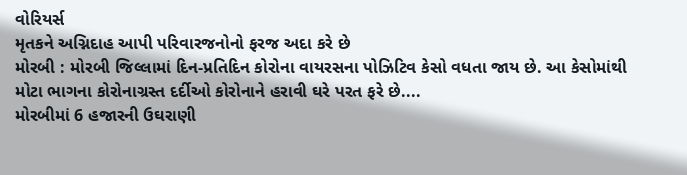વોરિયર્સ
મૃતકને અગ્નિદાહ આપી પરિવારજનોનો ફરજ અદા કરે છે
મોરબી : મોરબી જિલ્લામાં દિન-પ્રતિદિન કોરોના વાયરસના પોઝિટિવ કેસો વધતા જાય છે. આ કેસોમાંથી મોટા ભાગના કોરોનાગ્રસ્ત દર્દીઓ કોરોનાને હરાવી ઘરે પરત ફરે છે....
મોરબીમાં 6 હજારની ઉઘરાણી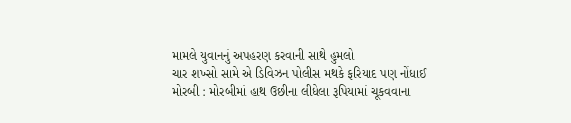મામલે યુવાનનું અપહરણ કરવાની સાથે હુમલો
ચાર શખ્સો સામે એ ડિવિઝન પોલીસ મથકે ફરિયાદ પણ નોંધાઈ
મોરબી : મોરબીમાં હાથ ઉછીના લીધેલા રૂપિયામાં ચૂકવવાના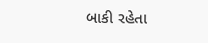બાકી રહેતા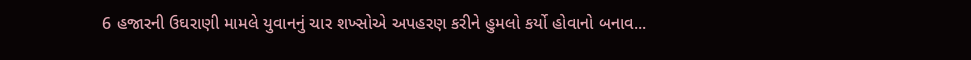6 હજારની ઉઘરાણી મામલે યુવાનનું ચાર શખ્સોએ અપહરણ કરીને હુમલો કર્યો હોવાનો બનાવ...